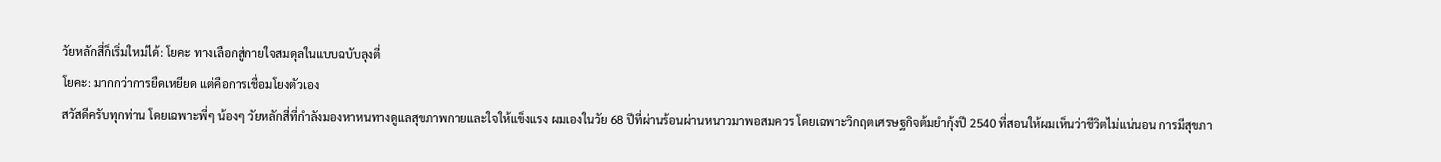วัยหลักสี่ก็เริ่มใหม่ได้: โยคะ ทางเลือกสู่กายใจสมดุลในแบบฉบับลุงตี่
โยคะ: มากกว่าการยืดเหยียด แต่คือการเชื่อมโยงตัวเอง
สวัสดีครับทุกท่าน โดยเฉพาะพี่ๆ น้องๆ วัยหลักสี่ที่กำลังมองหาหนทางดูแลสุขภาพกายและใจให้แข็งแรง ผมเองในวัย 68 ปีที่ผ่านร้อนผ่านหนาวมาพอสมควร โดยเฉพาะวิกฤตเศรษฐกิจต้มยำกุ้งปี 2540 ที่สอนให้ผมเห็นว่าชีวิตไม่แน่นอน การมีสุขภา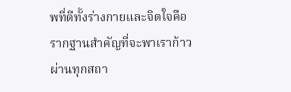พที่ดีทั้งร่างกายและจิตใจคือรากฐานสำคัญที่จะพาเราก้าวผ่านทุกสถา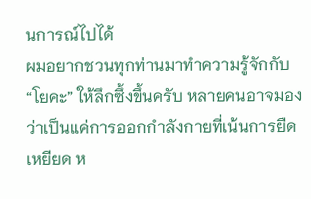นการณ์ไปได้
ผมอยากชวนทุกท่านมาทำความรู้จักกับ “โยคะ” ให้ลึกซึ้งขึ้นครับ หลายคนอาจมองว่าเป็นแค่การออกกำลังกายที่เน้นการยืดเหยียด ห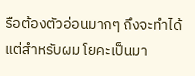รือต้องตัวอ่อนมากๆ ถึงจะทำได้ แต่สำหรับผม โยคะเป็นมา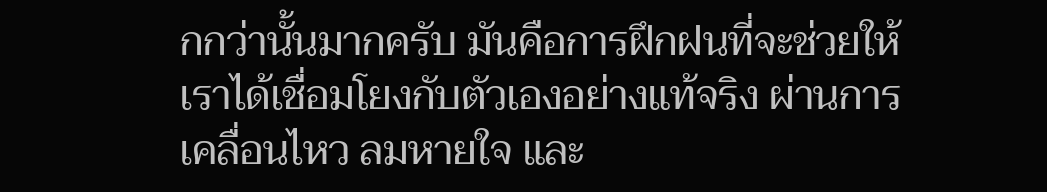กกว่านั้นมากครับ มันคือการฝึกฝนที่จะช่วยให้เราได้เชื่อมโยงกับตัวเองอย่างแท้จริง ผ่านการเคลื่อนไหว ลมหายใจ และ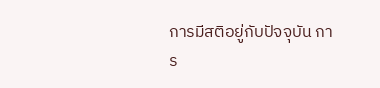การมีสติอยู่กับปัจจุบัน การ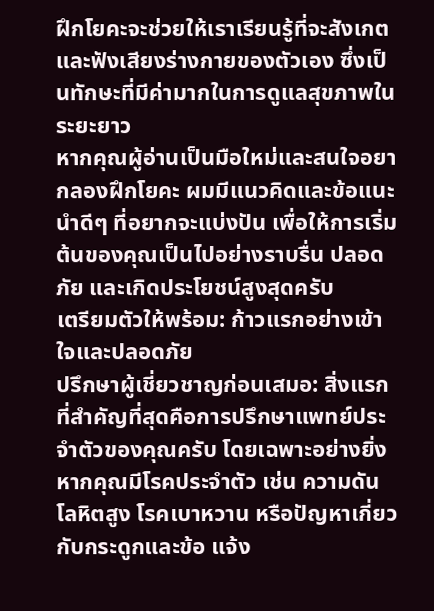ฝึกโยคะจะช่วยให้เราเรียนรู้ที่จะสังเกตและฟังเสียงร่างกายของตัวเอง ซึ่งเป็นทักษะที่มีค่ามากในการดูแลสุขภาพในระยะยาว
หากคุณผู้อ่านเป็นมือใหม่และสนใจอยากลองฝึกโยคะ ผมมีแนวคิดและข้อแนะนำดีๆ ที่อยากจะแบ่งปัน เพื่อให้การเริ่มต้นของคุณเป็นไปอย่างราบรื่น ปลอดภัย และเกิดประโยชน์สูงสุดครับ
เตรียมตัวให้พร้อม: ก้าวแรกอย่างเข้าใจและปลอดภัย
ปรึกษาผู้เชี่ยวชาญก่อนเสมอ: สิ่งแรกที่สำคัญที่สุดคือการปรึกษาแพทย์ประจำตัวของคุณครับ โดยเฉพาะอย่างยิ่งหากคุณมีโรคประจำตัว เช่น ความดันโลหิตสูง โรคเบาหวาน หรือปัญหาเกี่ยวกับกระดูกและข้อ แจ้ง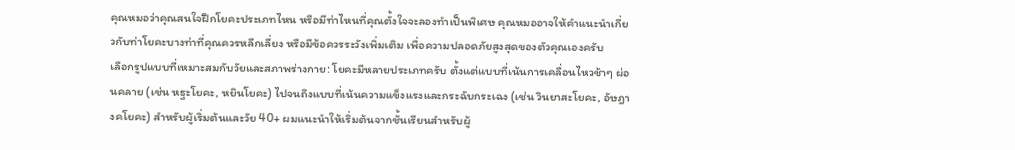คุณหมอว่าคุณสนใจฝึกโยคะประเภทไหน หรือมีท่าไหนที่คุณตั้งใจจะลองทำเป็นพิเศษ คุณหมออาจให้คำแนะนำเกี่ยวกับท่าโยคะบางท่าที่คุณควรหลีกเลี่ยง หรือมีข้อควรระวังเพิ่มเติม เพื่อความปลอดภัยสูงสุดของตัวคุณเองครับ
เลือกรูปแบบที่เหมาะสมกับวัยและสภาพร่างกาย: โยคะมีหลายประเภทครับ ตั้งแต่แบบที่เน้นการเคลื่อนไหวช้าๆ ผ่อนคลาย (เช่น หฐะโยคะ, หยินโยคะ) ไปจนถึงแบบที่เน้นความแข็งแรงและกระฉับกระเฉง (เช่น วินยาสะโยคะ, อัษฎางคโยคะ) สำหรับผู้เริ่มต้นและวัย 40+ ผมแนะนำให้เริ่มต้นจากชั้นเรียนสำหรับผู้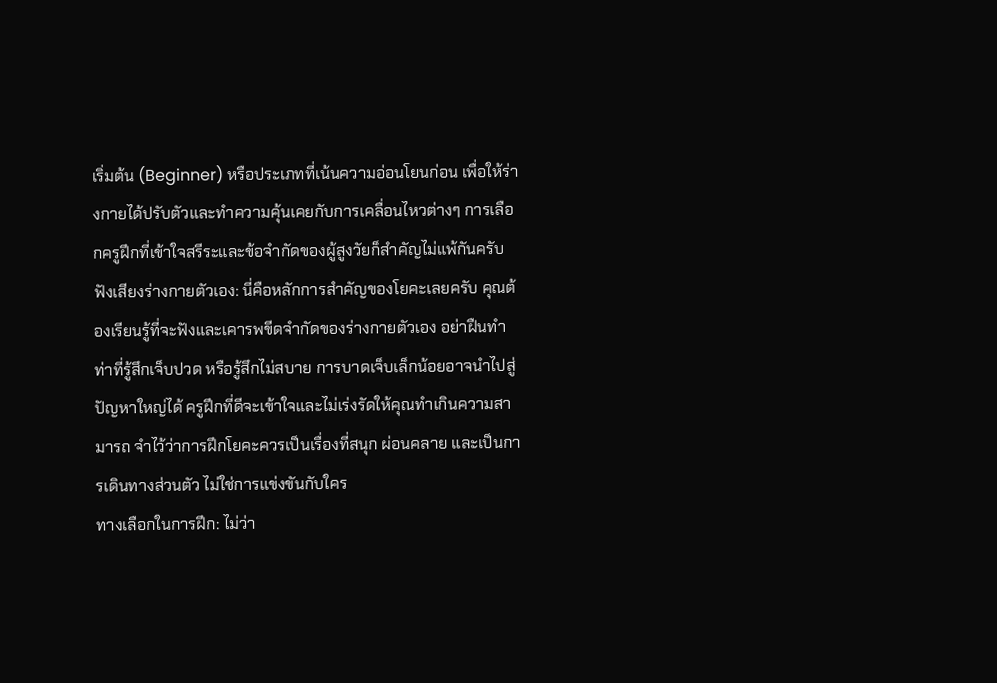เริ่มต้น (Beginner) หรือประเภทที่เน้นความอ่อนโยนก่อน เพื่อให้ร่างกายได้ปรับตัวและทำความคุ้นเคยกับการเคลื่อนไหวต่างๆ การเลือกครูฝึกที่เข้าใจสรีระและข้อจำกัดของผู้สูงวัยก็สำคัญไม่แพ้กันครับ
ฟังเสียงร่างกายตัวเอง: นี่คือหลักการสำคัญของโยคะเลยครับ คุณต้องเรียนรู้ที่จะฟังและเคารพขีดจำกัดของร่างกายตัวเอง อย่าฝืนทำท่าที่รู้สึกเจ็บปวด หรือรู้สึกไม่สบาย การบาดเจ็บเล็กน้อยอาจนำไปสู่ปัญหาใหญ่ได้ ครูฝึกที่ดีจะเข้าใจและไม่เร่งรัดให้คุณทำเกินความสามารถ จำไว้ว่าการฝึกโยคะควรเป็นเรื่องที่สนุก ผ่อนคลาย และเป็นการเดินทางส่วนตัว ไม่ใช่การแข่งขันกับใคร
ทางเลือกในการฝึก: ไม่ว่า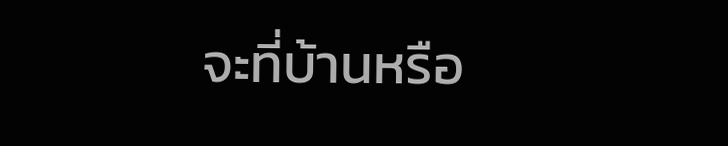จะที่บ้านหรือ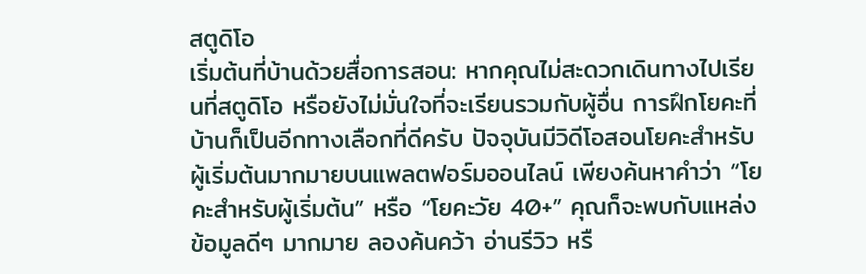สตูดิโอ
เริ่มต้นที่บ้านด้วยสื่อการสอน: หากคุณไม่สะดวกเดินทางไปเรียนที่สตูดิโอ หรือยังไม่มั่นใจที่จะเรียนรวมกับผู้อื่น การฝึกโยคะที่บ้านก็เป็นอีกทางเลือกที่ดีครับ ปัจจุบันมีวิดีโอสอนโยคะสำหรับผู้เริ่มต้นมากมายบนแพลตฟอร์มออนไลน์ เพียงค้นหาคำว่า “โยคะสำหรับผู้เริ่มต้น” หรือ “โยคะวัย 40+” คุณก็จะพบกับแหล่งข้อมูลดีๆ มากมาย ลองค้นคว้า อ่านรีวิว หรื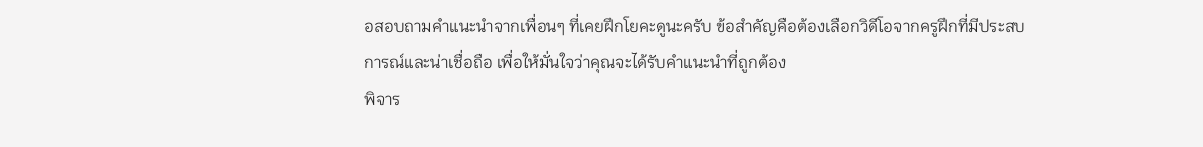อสอบถามคำแนะนำจากเพื่อนๆ ที่เคยฝึกโยคะดูนะครับ ข้อสำคัญคือต้องเลือกวิดีโอจากครูฝึกที่มีประสบการณ์และน่าเชื่อถือ เพื่อให้มั่นใจว่าคุณจะได้รับคำแนะนำที่ถูกต้อง
พิจาร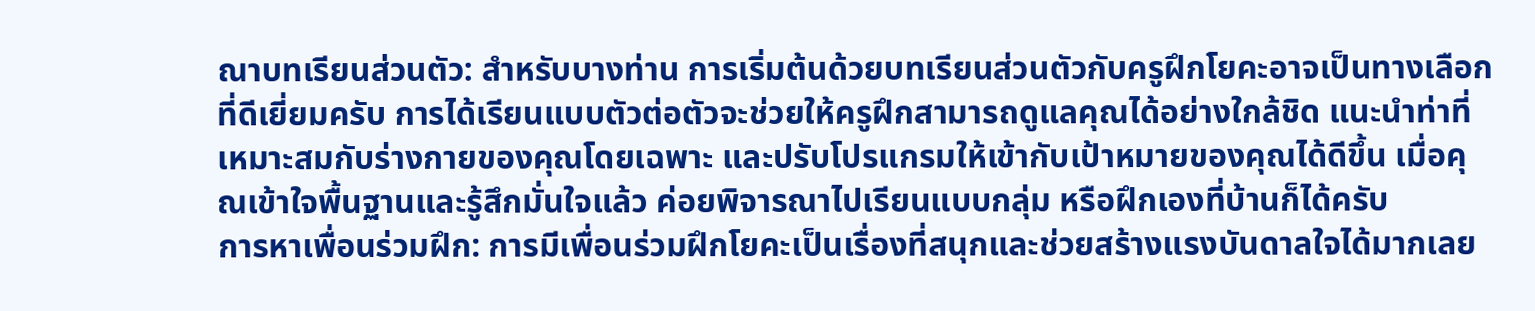ณาบทเรียนส่วนตัว: สำหรับบางท่าน การเริ่มต้นด้วยบทเรียนส่วนตัวกับครูฝึกโยคะอาจเป็นทางเลือกที่ดีเยี่ยมครับ การได้เรียนแบบตัวต่อตัวจะช่วยให้ครูฝึกสามารถดูแลคุณได้อย่างใกล้ชิด แนะนำท่าที่เหมาะสมกับร่างกายของคุณโดยเฉพาะ และปรับโปรแกรมให้เข้ากับเป้าหมายของคุณได้ดีขึ้น เมื่อคุณเข้าใจพื้นฐานและรู้สึกมั่นใจแล้ว ค่อยพิจารณาไปเรียนแบบกลุ่ม หรือฝึกเองที่บ้านก็ได้ครับ
การหาเพื่อนร่วมฝึก: การมีเพื่อนร่วมฝึกโยคะเป็นเรื่องที่สนุกและช่วยสร้างแรงบันดาลใจได้มากเลย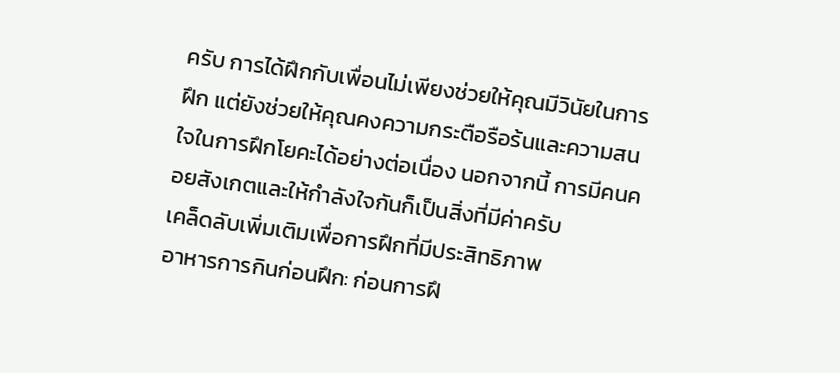ครับ การได้ฝึกกับเพื่อนไม่เพียงช่วยให้คุณมีวินัยในการฝึก แต่ยังช่วยให้คุณคงความกระตือรือร้นและความสนใจในการฝึกโยคะได้อย่างต่อเนื่อง นอกจากนี้ การมีคนคอยสังเกตและให้กำลังใจกันก็เป็นสิ่งที่มีค่าครับ
เคล็ดลับเพิ่มเติมเพื่อการฝึกที่มีประสิทธิภาพ
อาหารการกินก่อนฝึก: ก่อนการฝึ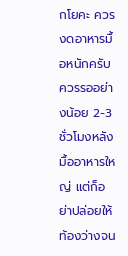กโยคะ ควรงดอาหารมื้อหนักครับ ควรรออย่างน้อย 2-3 ชั่วโมงหลังมื้ออาหารใหญ่ แต่ก็อย่าปล่อยให้ท้องว่างจน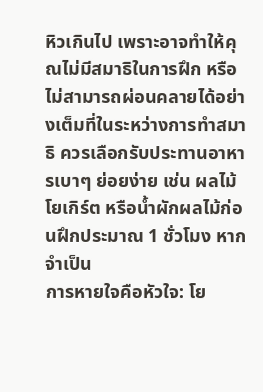หิวเกินไป เพราะอาจทำให้คุณไม่มีสมาธิในการฝึก หรือไม่สามารถผ่อนคลายได้อย่างเต็มที่ในระหว่างการทำสมาธิ ควรเลือกรับประทานอาหารเบาๆ ย่อยง่าย เช่น ผลไม้ โยเกิร์ต หรือน้ำผักผลไม้ก่อนฝึกประมาณ 1 ชั่วโมง หากจำเป็น
การหายใจคือหัวใจ: โย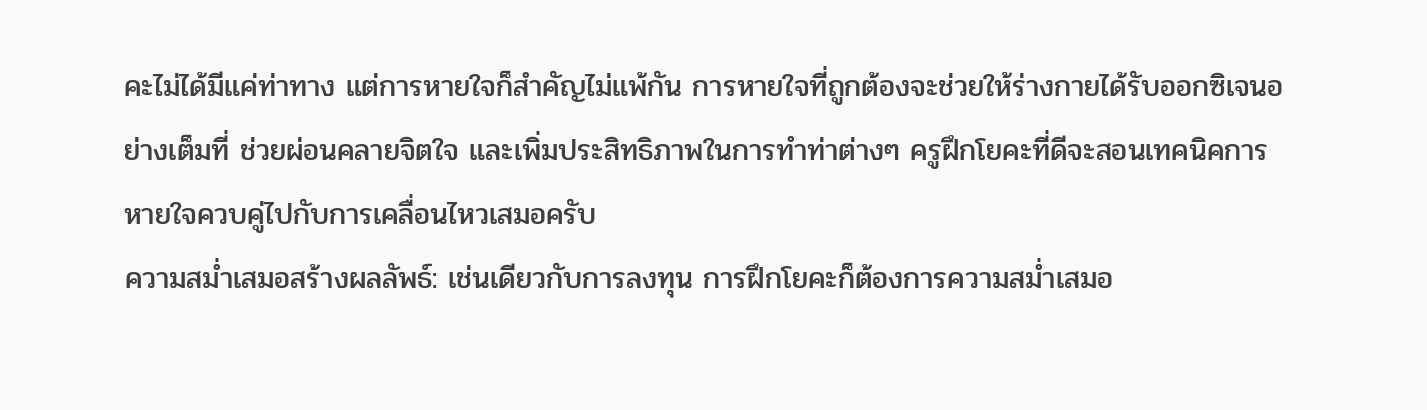คะไม่ได้มีแค่ท่าทาง แต่การหายใจก็สำคัญไม่แพ้กัน การหายใจที่ถูกต้องจะช่วยให้ร่างกายได้รับออกซิเจนอย่างเต็มที่ ช่วยผ่อนคลายจิตใจ และเพิ่มประสิทธิภาพในการทำท่าต่างๆ ครูฝึกโยคะที่ดีจะสอนเทคนิคการหายใจควบคู่ไปกับการเคลื่อนไหวเสมอครับ
ความสม่ำเสมอสร้างผลลัพธ์: เช่นเดียวกับการลงทุน การฝึกโยคะก็ต้องการความสม่ำเสมอ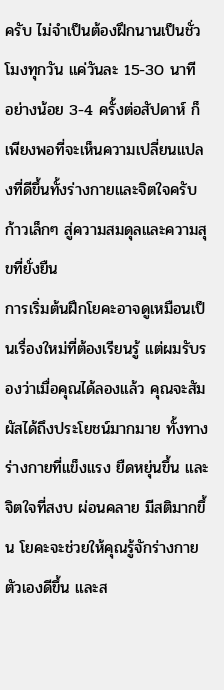ครับ ไม่จำเป็นต้องฝึกนานเป็นชั่วโมงทุกวัน แค่วันละ 15-30 นาที อย่างน้อย 3-4 ครั้งต่อสัปดาห์ ก็เพียงพอที่จะเห็นความเปลี่ยนแปลงที่ดีขึ้นทั้งร่างกายและจิตใจครับ
ก้าวเล็กๆ สู่ความสมดุลและความสุขที่ยั่งยืน
การเริ่มต้นฝึกโยคะอาจดูเหมือนเป็นเรื่องใหม่ที่ต้องเรียนรู้ แต่ผมรับรองว่าเมื่อคุณได้ลองแล้ว คุณจะสัมผัสได้ถึงประโยชน์มากมาย ทั้งทางร่างกายที่แข็งแรง ยืดหยุ่นขึ้น และจิตใจที่สงบ ผ่อนคลาย มีสติมากขึ้น โยคะจะช่วยให้คุณรู้จักร่างกายตัวเองดีขึ้น และส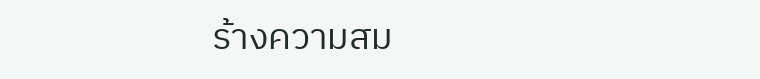ร้างความสม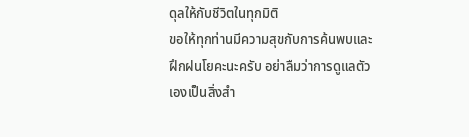ดุลให้กับชีวิตในทุกมิติ
ขอให้ทุกท่านมีความสุขกับการค้นพบและฝึกฝนโยคะนะครับ อย่าลืมว่าการดูแลตัวเองเป็นสิ่งสำ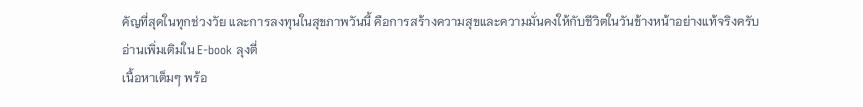คัญที่สุดในทุกช่วงวัย และการลงทุนในสุขภาพวันนี้ คือการสร้างความสุขและความมั่นคงให้กับชีวิตในวันข้างหน้าอย่างแท้จริงครับ
อ่านเพิ่มเติมใน E-book ลุงตี่
เนื้อหาเต็มๆ พร้อ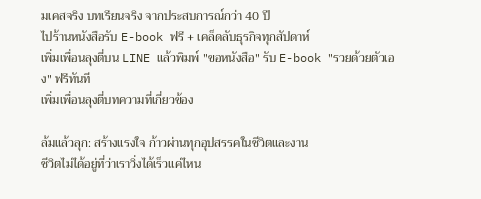มเคสจริง บทเรียนจริง จากประสบการณ์กว่า 40 ปี
ไปร้านหนังสือรับ E-book ฟรี + เคล็ดลับธุรกิจทุกสัปดาห์
เพิ่มเพื่อนลุงตี่บน LINE แล้วพิมพ์ "ขอหนังสือ" รับ E-book "รวยด้วยตัวเอง" ฟรีทันที
เพิ่มเพื่อนลุงตี่บทความที่เกี่ยวข้อง

ล้มแล้วลุก: สร้างแรงใจ ก้าวผ่านทุกอุปสรรคในชีวิตและงาน
ชีวิตไม่ได้อยู่ที่ว่าเราวิ่งได้เร็วแค่ไหน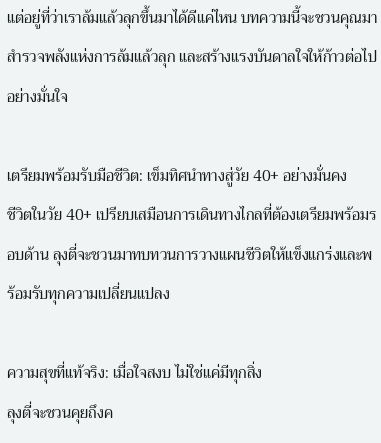แต่อยู่ที่ว่าเราล้มแล้วลุกขึ้นมาได้ดีแค่ไหน บทความนี้จะชวนคุณมาสำรวจพลังแห่งการล้มแล้วลุก และสร้างแรงบันดาลใจให้ก้าวต่อไปอย่างมั่นใจ

เตรียมพร้อมรับมือชีวิต: เข็มทิศนำทางสู่วัย 40+ อย่างมั่นคง
ชีวิตในวัย 40+ เปรียบเสมือนการเดินทางไกลที่ต้องเตรียมพร้อมรอบด้าน ลุงตี่จะชวนมาทบทวนการวางแผนชีวิตให้แข็งแกร่งและพร้อมรับทุกความเปลี่ยนแปลง

ความสุขที่แท้จริง: เมื่อใจสงบ ไม่ใช่แค่มีทุกสิ่ง
ลุงตี่จะชวนคุยถึงค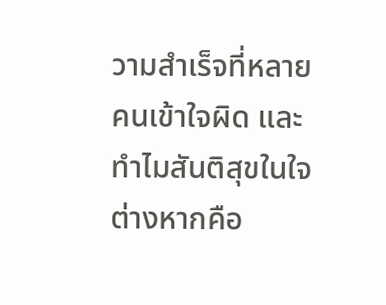วามสำเร็จที่หลายคนเข้าใจผิด และทำไมสันติสุขในใจต่างหากคือ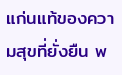แก่นแท้ของความสุขที่ยั่งยืน พ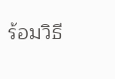ร้อมวิธี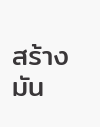สร้างมัน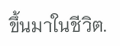ขึ้นมาในชีวิต.